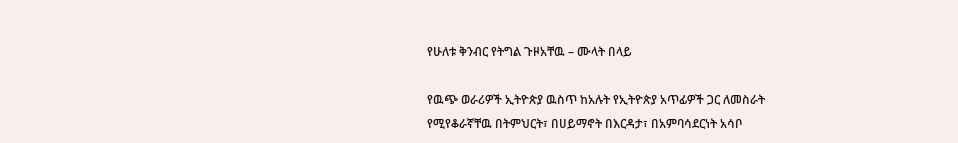የሁለቱ ቅንብር የትግል ጉዞአቸዉ – ሙላት በላይ

የዉጭ ወራሪዎች ኢትዮጵያ ዉስጥ ከአሉት የኢትዮጵያ አጥፊዎች ጋር ለመስራት የሚየቆራኛቸዉ በትምህርት፣ በሀይማኖት በእርዳታ፣ በአምባሳደርነት አሳቦ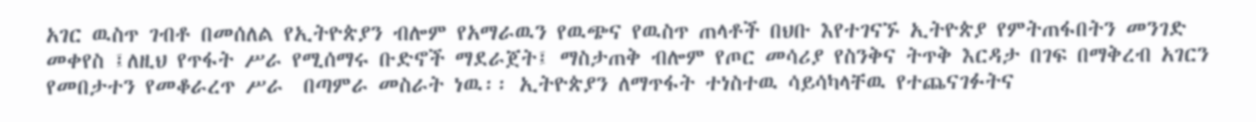አገር ዉስጥ ገብቶ በመሰለል የኢትዮጵያን ብሎም የአማራዉን የዉጭና የዉስጥ ጠላቶች በህቡ እየተገናኙ ኢትዮጵያ የምትጠፋበትን መንገድ መቀየስ ፤ለዚህ የጥፋት ሥራ የሚሰማሩ ቡድኖች ማደራጀት፤ ማስታጠቅ ብሎም የጦር መሳሪያ የስንቅና ትጥቅ እርዳታ በገፍ በማቅረብ አገርን የመበታተን የመቆራረጥ ሥራ  በጣምራ መስራት ነዉ፡፡ ኢትዮጵያን ለማጥፋት ተነስተዉ ሳይሳካላቸዉ የተጨናገፉትና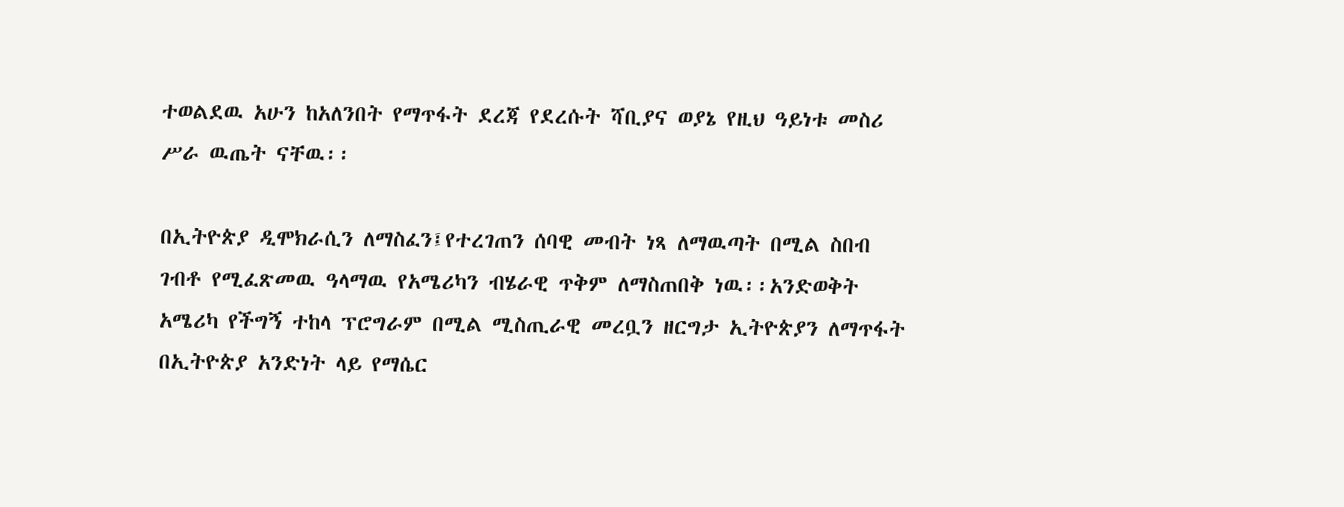ተወልደዉ አሁን ከአለንበት የማጥፋት ደረጃ የደረሱት ሻቢያና ወያኔ የዚህ ዓይነቱ መስሪ ሥራ ዉጤት ናቸዉ፡፡

በኢትዮጵያ ዲሞክራሲን ለማስፈን፤የተረገጠን ሰባዊ መብት ነጻ ለማዉጣት በሚል ስበብ ገብቶ የሚፈጽመዉ ዓላማዉ የአሜሪካን ብሄራዊ ጥቅም ለማስጠበቅ ነዉ፡፡አንድወቅት አሜሪካ የችግኝ ተከላ ፕሮግራም በሚል ሚስጢራዊ መረቧን ዘርግታ ኢትዮጵያን ለማጥፋት በኢትዮጵያ አንድነት ላይ የማሴር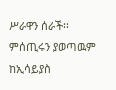ሥራዋን ሰራች፡፡ምሰጢሩን ያወጣዉም ከኢሳይያስ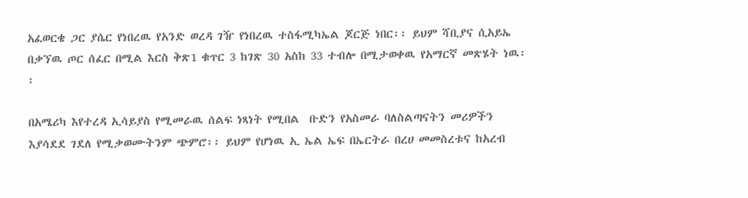አፈወርቄ ጋር ያሴር የነበረዉ የአንድ ወረዳ ገዥ የነበረዉ ተስፋሚካኤል ጆርጅ ነበር፡፡ ይህም ሻቢያና ሲአይኤ በቃኘዉ ጦር ሰፈር በሚል እርስ ቅጽ1 ቁጥር 3 ከገጽ 30 አስከ 33 ተብሎ በሚታወቀዉ የአማርኛ መጽሄት ነዉ፡፡

በአሜሪካ እየተረዳ ኢሳይያስ የሚመራዉ ሰልፍ ነጻነት የሚበል  ቡድን የአስመራ ባለስልጣናትን መሪዎችን እያሳደደ ገደለ የሚቃወሙትንም ጭምሮ፡፡ ይህም የሆነዉ ኢ ኤል ኤፍ በኤርትራ በረሀ መመስረቱና ከአረብ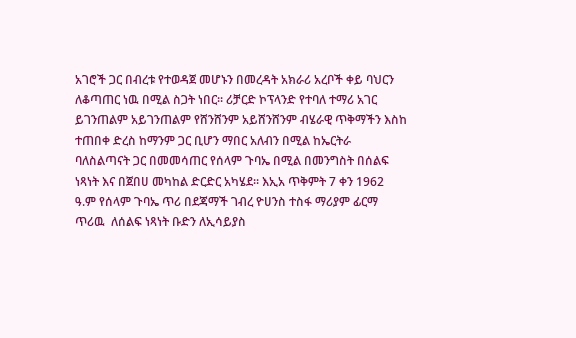አገሮች ጋር በብረቱ የተወዳጀ መሆኑን በመረዳት አክራሪ አረቦች ቀይ ባህርን ለቆጣጠር ነዉ በሚል ስጋት ነበር፡፡ ሪቻርድ ኮፕላንድ የተባለ ተማሪ አገር ይገንጠልም አይገንጠልም የሸንሸንም አይሸንሸንም ብሄራዊ ጥቅማችን እስከ ተጠበቀ ድረስ ከማንም ጋር ቢሆን ማበር አለብን በሚል ከኤርትራ ባለስልጣናት ጋር በመመሳጠር የሰላም ጉባኤ በሚል በመንግስት በሰልፍ ነጻነት እና በጀበሀ መካከል ድርድር አካሄደ፡፡ እኢአ ጥቅምት 7 ቀን 1962 ዓ.ም የሰላም ጉባኤ ጥሪ በደጃማች ገብረ ዮሀንስ ተስፋ ማሪያም ፊርማ ጥሪዉ  ለሰልፍ ነጻነት ቡድን ለኢሳይያስ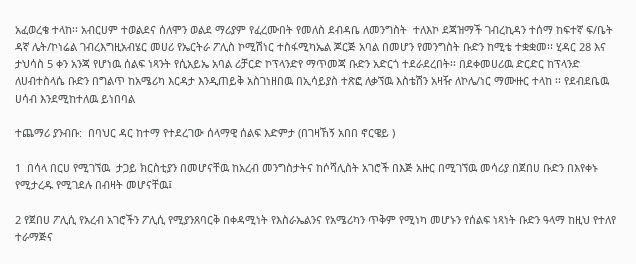አፈወረቄ ተላከ፡፡ አብርሀም ተወልደና ሰለሞን ወልደ ማሪያም የፈረሙበት የመለስ ደብዳቤ ለመንግስት  ተለእኮ ደጃዝማች ገብረኪዳን ተሰማ ከፍተኛ ፍ/ቤት ዳኛ ሌት/ኮነሬል ገብረእግዚአብሄር መሀሪ የኤርትራ ፖሊስ ኮሚሽነር ተስፋሚካኤል ጆርጅ አባል በመሆን የመንግስት ቡድን ከሚቴ ተቋቋመ፡፡ ሂዳር 28 እና ታህሳስ 5 ቀን አንጃ የሆነዉ ሰልፍ ነጻንት የሲአይኤ አባል ሪቻርድ ኮፕላንድየ ማጥመጃ ቡድን አድርጎ ተደራደረበት፡፡ በደቀመሀሪዉ ድርድር ከፕላንድ ለሀብተስላሴ ቡድን በግልጥ ከአሜሪካ እርዳታ እንዲጠይቅ አስገነዘበዉ በኢሳይያስ ተጽፎ ለቃኘዉ እስቴሽን አዛዥ ለኮሌ/ነር ማሙዙር ተላከ ፡፡ የደብደቤዉ ሀሳብ እንደሚከተለዉ ይነበባል

ተጨማሪ ያንብቡ:  በባህር ዳር ከተማ የተደረገው ሰላማዊ ሰልፍ እድምታ (በገዛኸኝ አበበ ኖርዌይ )

1  በሳላ በርሀ የሚገኘዉ  ታጋይ ክርስቲያን በመሆናቸዉ ከአረብ መንግስታትና ከሶሻሊስት አገሮች በእጅ አዙር በሚገኘዉ መሳሪያ በጀበሀ ቡድን በእየቀኑ የሚታረዱ የሚገደሉ በብዛት መሆናቸዉ፤

2 የጀበሀ ፖሊሲ የአረብ አገሮችን ፖሊሲ የሚያንጸባርቅ በቀዳሚነት የእስራኤልንና የአሜሪካን ጥቅም የሚነካ መሆኑን የሰልፍ ነጻነት ቡድን ዓላማ ከዚህ የተለየ ተራማጅና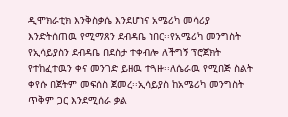ዲሞክራቲክ እንቅስቃሴ እንደሆነና አሜሪካ መሳሪያ እንድትሰጠዉ የሚማጸን ደብዳቤ ነበር፡፡የአሜሪካ መንግስት የኢሳይያስን ደብዳቤ በደስታ ተቀብሎ ለችግኝ ፕሮጀክት የተከፈተዉን ቀና መንገድ ይዘዉ ተጓዙ፡፡ለሴራዉ የሚበጅ ስልት ቀየሱ በጀትም መፍሰስ ጀመረ፡፡ኢሳይያስ ከአሜሪካ መንግስት ጥቅም ጋር እንደሚሰራ ቃል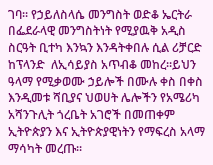ገባ፡፡ የኃይለስላሴ መንግስት ወድቆ ኤርትራ በፌደራላዊ መንግስትነት የሚያዉቅ አዲስ ስርዓት ቢተካ እንኳን እንዳትቀበሉ ሲል ሪቻርድ ከፕላንድ  ለኢሳይያስ አጥብቆ መከረ፡፡ይህን ዓላማ የሚቃወሙ ኃይሎች በሙሉ ቀስ በቀስ እንዲመቱ ሻቢያና ህወሀት ሌሎችን የአሜሪካ አሻንጉሊት ጎረቤት አገሮች በመጠቀም ኢትዮጵያን እና ኢትዮጵያዊነትን የማፍረስ አላማ ማሳካት መረጡ፡፡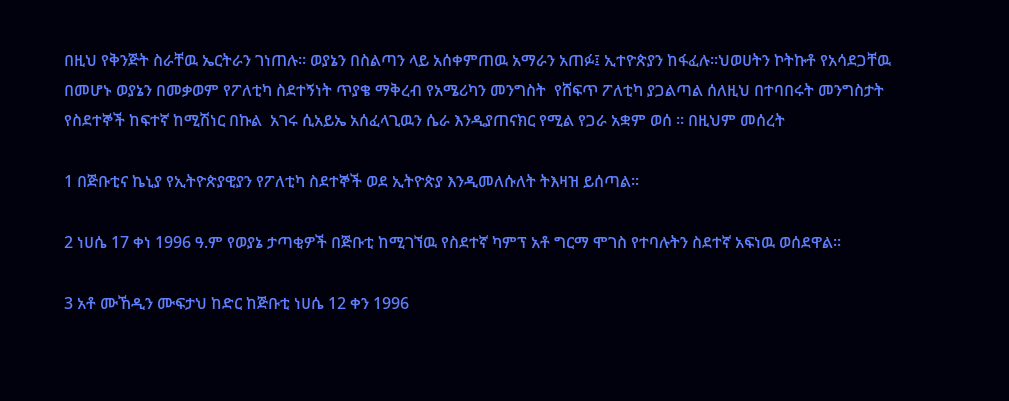በዚህ የቅንጅት ስራቸዉ ኤርትራን ገነጠሉ፡፡ ወያኔን በስልጣን ላይ አሰቀምጠዉ አማራን አጠፉ፤ ኢተዮጵያን ከፋፈሉ፡፡ህወሀትን ኮትኩቶ የአሳደጋቸዉ በመሆኑ ወያኔን በመቃወም የፖለቲካ ስደተኝነት ጥያቄ ማቅረብ የአሜሪካን መንግስት  የሸፍጥ ፖለቲካ ያጋልጣል ሰለዚህ በተባበሩት መንግስታት የስደተኞች ከፍተኛ ከሚሽነር በኩል  አገሩ ሲአይኤ አሰፈላጊዉን ሴራ እንዲያጠናክር የሚል የጋራ አቋም ወሰ ፡፡ በዚህም መሰረት

1 በጅቡቲና ኬኒያ የኢትዮጵያዊያን የፖለቲካ ስደተኞች ወደ ኢትዮጵያ እንዲመለሱለት ትእዛዝ ይሰጣል፡፡

2 ነሀሴ 17 ቀነ 1996 ዓ.ም የወያኔ ታጣቂዎች በጅቡቲ ከሚገኘዉ የስደተኛ ካምፕ አቶ ግርማ ሞገስ የተባሉትን ስደተኛ አፍነዉ ወሰደዋል፡፡

3 አቶ ሙኸዲን ሙፍታህ ከድር ከጅቡቲ ነሀሴ 12 ቀን 1996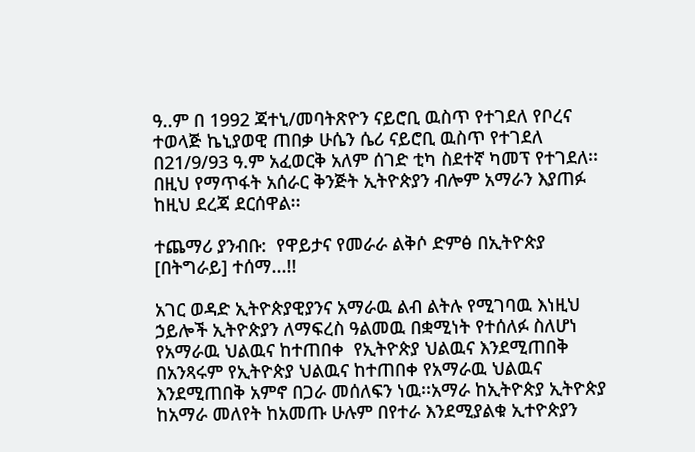ዓ..ም በ 1992 ጃተኒ/መባትጽዮን ናይሮቢ ዉስጥ የተገደለ የቦረና ተወላጅ ኬኒያወዊ ጠበቃ ሁሴን ሴሪ ናይሮቢ ዉስጥ የተገደለ   በ21/9/93 ዓ.ም አፈወርቅ አለም ሰገድ ቲካ ስደተኛ ካመፕ የተገደለ፡፡ በዚህ የማጥፋት አሰራር ቅንጅት ኢትዮጵያን ብሎም አማራን እያጠፉ  ከዚህ ደረጃ ደርሰዋል፡፡

ተጨማሪ ያንብቡ:  የዋይታና የመራራ ልቅሶ ድምፅ በኢትዮጵያ [በትግራይ] ተሰማ...!!

አገር ወዳድ ኢትዮጵያዊያንና አማራዉ ልብ ልትሉ የሚገባዉ እነዚህ ኃይሎች ኢትዮጵያን ለማፍረስ ዓልመዉ በቋሚነት የተሰለፉ ስለሆነ የአማራዉ ህልዉና ከተጠበቀ  የኢትዮጵያ ህልዉና እንደሚጠበቅ በአንጻሩም የኢትዮጵያ ህልዉና ከተጠበቀ የአማራዉ ህልዉና እንደሚጠበቅ አምኖ በጋራ መሰለፍን ነዉ፡፡አማራ ከኢትዮጵያ ኢትዮጵያ ከአማራ መለየት ከአመጡ ሁሉም በየተራ እንደሚያልቁ ኢተዮጵያን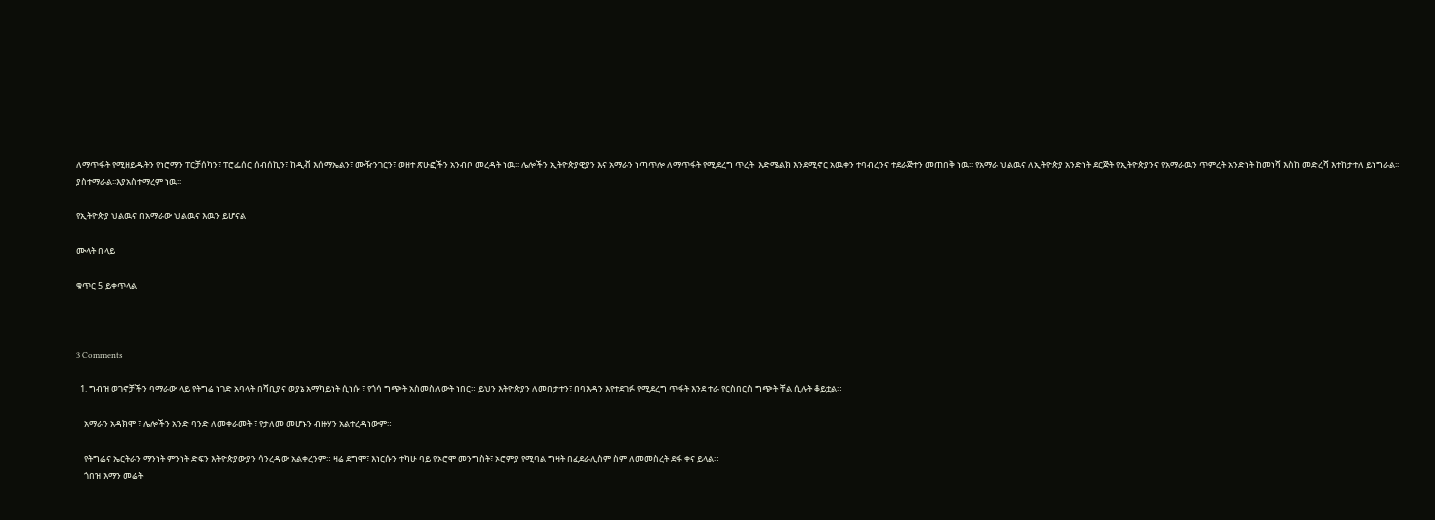ለማጥፋት የሚዘይዱትን የነሮማን ፐርቻሰካን፣ ፐሮፌሰር ሰብሰኪን፣ ከዲቭ እሰማኤልን፣ ሙዥንገርን፣ ወዘተ ጽሁፎችን አንብቦ መረዳት ነዉ፡፡ ሌሎችን ኢትዮጵያዊያን እና አማራን ነጣጥሎ ለማጥፋት የሚደረግ ጥረት  እድሜልክ እንደሚኖር አዉቀን ተባብረንና ተደራጅተን መጠበቅ ነዉ፡፡ የአማራ ህልዉና ለኢትዮጵያ አንድነት ደርጅት የኢትዮጵያንና የአማራዉን ጥምረት አንድነት ከመነሻ እስከ መድረሻ እተከታተለ ይነግራል፡፡ ያስተማራል፡፡እያአስተማረም ነዉ፡፡

የኢትዮጵያ ህልዉና በአማራው ህልዉና እዉን ይሆናል

ሙላት በላይ

ቁጥር 5 ይቀጥላል



3 Comments

  1. ግብዝ ወገኖቻችን ባማራው ላይ የትግሬ ነገድ አባላት በሻቢያና ወያኔ አማካይነት ሲነሱ ፣ የጎሳ ግጭት አስመስለውት ነበር። ይህን እትዮጵያን ለመበታተን፣ በባእዳን እየተደገፉ የሚደረግ ጥፋት እንደ ተራ የርስበርስ ግጭት ቸል ሲሉት ቆይቷል።

    አማራን አዳክሞ ፣ ሌሎችን አንድ ባንድ ለመቀራመት ፣ የታለመ መሆኑን ብዙሃን አልተረዳነውም።

    የትግሬና ኤርትራን ማንነት ምንነት ድፍን እትዮጵያውያን ሳንረዳው አልቀረንም። ዛሬ ደግሞ፣ እነርሱን ተካሁ ባይ የኦሮሞ መንግስት፣ ኦሮምያ የሚባል ግዛት በፈደራሊስም ስም ለመመስረት ደፋ ቀና ይላል።
    ጎበዝ እማን መሬት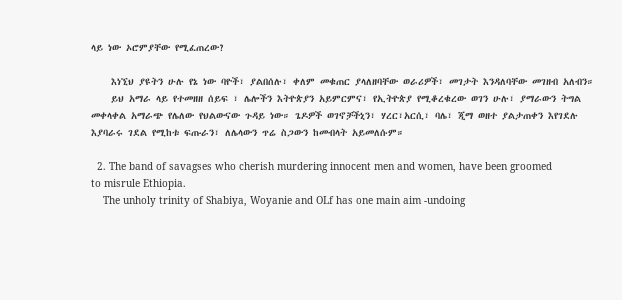ላይ ነው ኦሮምያቸው የሚፈጠረው?

    እነኚህ ያዩትን ሁሉ የኔ ነው ባዮች፣ ያልበሰሉ፣ ቀለም መቁጠር ያላለዘባቸው ወራሪዎች፣ መገታት እንዳለባቸው መገዘብ አለብን።
    ይህ አማራ ላይ የተመዘዘ ሰይፍ ፣ ሌሎችን እትዮጵያን አይምርምና፣ የኢትዮጵያ የሚቆረቁረው ወገን ሁሉ፣ ያማራውን ትግል መቀላቀል አማራጭ የሌለው የህልውናው ጉዳይ ነው። ጌዶዎች ወገኖቻችኒን፣ ሃረር፣አርሲ፣ ባሌ፣ ጂማ ወዘተ ያልታጠቀን እየገደሉ እያባራሩ ገደል የሚከቱ ፍጡራን፣ ለሌላውን ጥሬ ስጋውን ከመብላት አይመለሱም።

  2. The band of savagses who cherish murdering innocent men and women, have been groomed to misrule Ethiopia.
    The unholy trinity of Shabiya, Woyanie and OLf has one main aim -undoing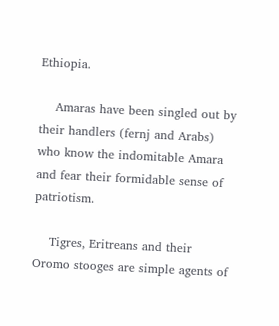Ethiopia.

    Amaras have been singled out by their handlers (fernj and Arabs) who know the indomitable Amara and fear their formidable sense of patriotism.

    Tigres, Eritreans and their Oromo stooges are simple agents of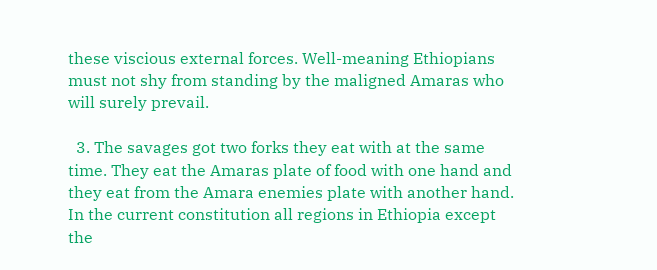these viscious external forces. Well-meaning Ethiopians must not shy from standing by the maligned Amaras who will surely prevail.

  3. The savages got two forks they eat with at the same time. They eat the Amaras plate of food with one hand and they eat from the Amara enemies plate with another hand. In the current constitution all regions in Ethiopia except the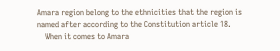Amara region belong to the ethnicities that the region is named after according to the Constitution article 18.
    When it comes to Amara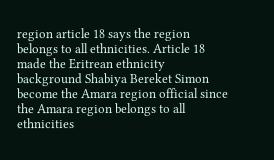region article 18 says the region belongs to all ethnicities. Article 18 made the Eritrean ethnicity background Shabiya Bereket Simon become the Amara region official since the Amara region belongs to all ethnicities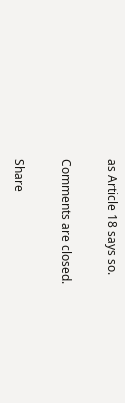as Article 18 says so.

Comments are closed.

Share